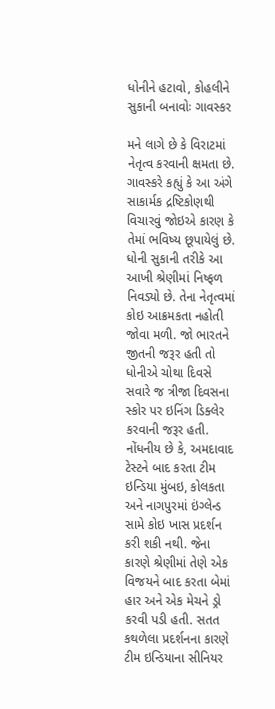ધોનીને હટાવો, કોહલીને સુકાની બનાવોઃ ગાવસ્કર

મને લાગે છે કે વિરાટમાં નેતૃત્વ કરવાની ક્ષમતા છે. ગાવસ્કરે કહ્યું કે આ અંગે સાકાર્મક દ્રષ્ટિકોણથી વિચારવું જોઇએ કારણ કે તેમાં ભવિષ્ય છૂપાયેલું છે. ધોની સુકાની તરીકે આ આખી શ્રેણીમાં નિષ્ફળ નિવડ્યો છે. તેના નેતૃત્વમાં કોઇ આક્રમકતા નહોતી જોવા મળી. જો ભારતને જીતની જરૂર હતી તો ધોનીએ ચોથા દિવસે સવારે જ ત્રીજા દિવસના સ્કોર પર ઇનિંગ ડિક્લેર કરવાની જરૂર હતી.
નોંધનીય છે કે, અમદાવાદ ટેસ્ટને બાદ કરતા ટીમ ઇન્ડિયા મુંબઇ, કોલકતા અને નાગપુરમાં ઇંગ્લેન્ડ સામે કોઇ ખાસ પ્રદર્શન કરી શકી નથી. જેના કારણે શ્રેણીમાં તેણે એક વિજયને બાદ કરતા બેમાં હાર અને એક મેચને ડ્રો કરવી પડી હતી. સતત કથળેલા પ્રદર્શનના કારણે ટીમ ઇન્ડિયાના સીનિયર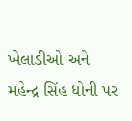ખેલાડીઓ અને મહેન્દ્ર સિંહ ધોની પર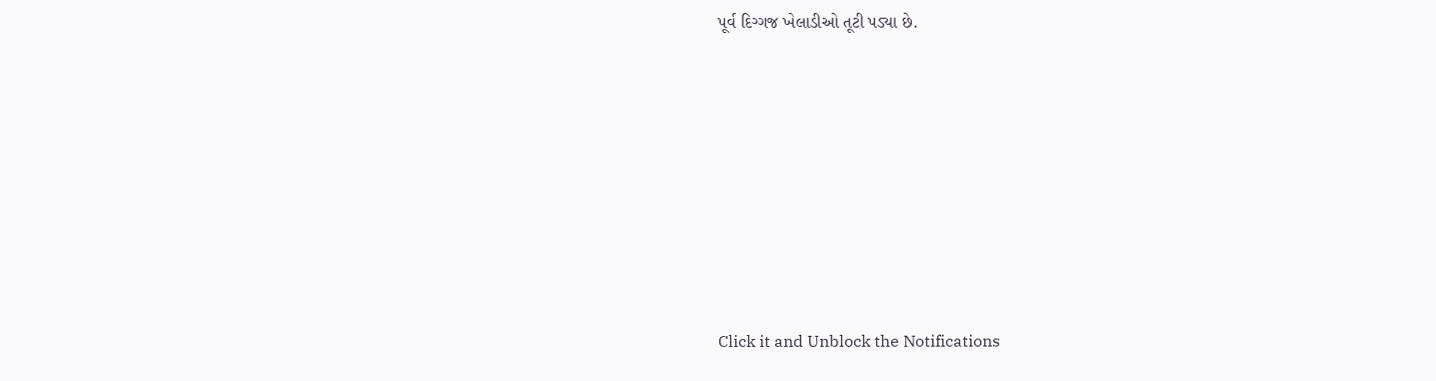પૂર્વ દિગ્ગજ ખેલાડીઓ તૂટી પડ્યા છે.












Click it and Unblock the Notifications